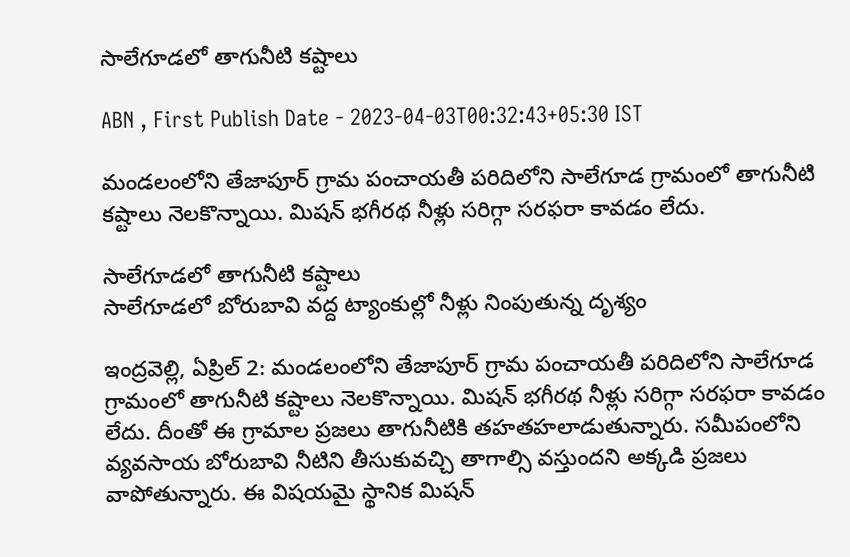సాలేగూడలో తాగునీటి కష్టాలు

ABN , First Publish Date - 2023-04-03T00:32:43+05:30 IST

మండలంలోని తేజాపూర్‌ గ్రామ పంచాయతీ పరిదిలోని సాలేగూడ గ్రామంలో తాగునీటి కష్టాలు నెలకొన్నాయి. మిషన్‌ భగీరథ నీళ్లు సరిగ్గా సరఫరా కావడం లేదు.

సాలేగూడలో తాగునీటి కష్టాలు
సాలేగూడలో బోరుబావి వద్ద ట్యాంకుల్లో నీళ్లు నింపుతున్న దృశ్యం

ఇంద్రవెల్లి, ఏప్రిల్‌ 2: మండలంలోని తేజాపూర్‌ గ్రామ పంచాయతీ పరిదిలోని సాలేగూడ గ్రామంలో తాగునీటి కష్టాలు నెలకొన్నాయి. మిషన్‌ భగీరథ నీళ్లు సరిగ్గా సరఫరా కావడం లేదు. దీంతో ఈ గ్రామాల ప్రజలు తాగునీటికి తహతహలాడుతున్నారు. సమీపంలోని వ్యవసాయ బోరుబావి నీటిని తీసుకువచ్చి తాగాల్సి వస్తుందని అక్కడి ప్రజలు వాపోతున్నారు. ఈ విషయమై స్థానిక మిషన్‌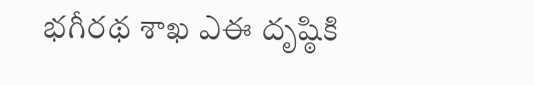భగీరథ శాఖ ఎఈ దృష్ఠికి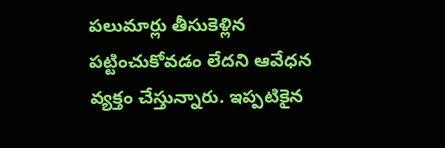పలుమార్లు తీసుకెళ్లిన పట్టించుకోవడం లేదని ఆవేధన వ్యక్తం చేస్తున్నారు. ఇప్పటికైన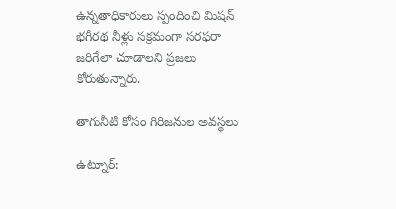ఉన్నతాధికారులు స్పందించి మిషన్‌ భగీరథ నీళ్లు సక్రమంగా సరఫరా జరిగేలా చూడాలని ప్రజలు కోరుతున్నారు.

తాగునీటి కోసం గిరిజనుల అవస్థలు

ఉట్నూర్‌: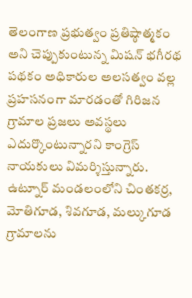తెలంగాణ ప్రభుత్వం ప్రతిష్ఠాత్మకం అని చెప్పుకుంటున్న మిషన్‌ భగీరథ పథకం అధికారుల అలసత్వం వల్ల ప్రహసనంగా మారడంతో గిరిజన గ్రామాల ప్రజలు అవస్థలు ఎదుర్కొంటున్నారని కాంగ్రెస్‌ నాయకులు విమర్శిస్తున్నారు. ఉట్నూర్‌ మండలంలోని చింతకర్ర, మోతిగూడ, శివగూడ, మల్కుగూడ గ్రామాలను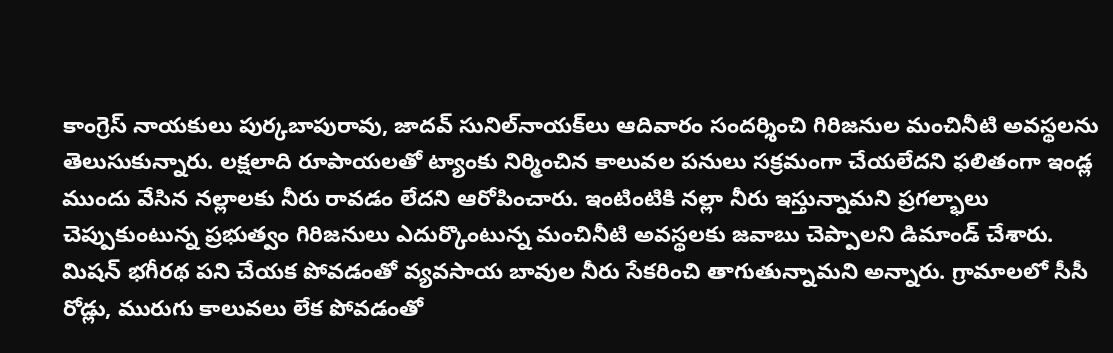కాంగ్రెస్‌ నాయకులు పుర్కబాపురావు, జాదవ్‌ సునిల్‌నాయక్‌లు ఆదివారం సందర్శించి గిరిజనుల మంచినీటి అవస్థలను తెలుసుకున్నారు. లక్షలాది రూపాయలతో ట్యాంకు నిర్మించిన కాలువల పనులు సక్రమంగా చేయలేదని ఫలితంగా ఇండ్ల ముందు వేసిన నల్లాలకు నీరు రావడం లేదని ఆరోపించారు. ఇంటింటికి నల్లా నీరు ఇస్తున్నామని ప్రగల్భాలు చెప్పుకుంటున్న ప్రభుత్వం గిరిజనులు ఎదుర్కొంటున్న మంచినీటి అవస్థలకు జవాబు చెప్పాలని డిమాండ్‌ చేశారు. మిషన్‌ భగీరథ పని చేయక పోవడంతో వ్యవసాయ బావుల నీరు సేకరించి తాగుతున్నామని అన్నారు. గ్రామాలలో సీసీ రోడ్లు, మురుగు కాలువలు లేక పోవడంతో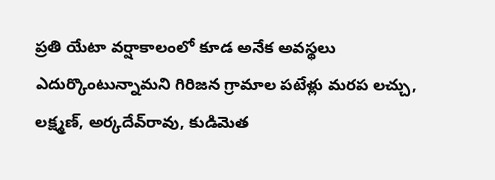ప్రతి యేటా వర్షాకాలంలో కూడ అనేక అవస్థలు ఎదుర్కొంటున్నామని గిరిజన గ్రామాల పటేళ్లు మరప లచ్చు, లక్ష్మణ్‌, అర్కదేవ్‌రావు, కుడిమెత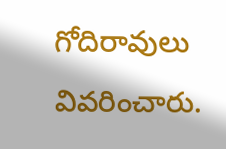గోదిరావులు వివరించారు.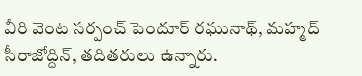వీరి వెంట సర్పంచ్‌ పెందూర్‌ రఘునాథ్‌, మహ్మద్‌ సీరాజోద్దిన్‌, తదితరులు ఉన్నారు.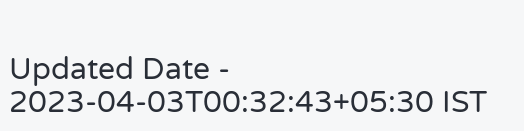Updated Date - 2023-04-03T00:32:43+05:30 IST